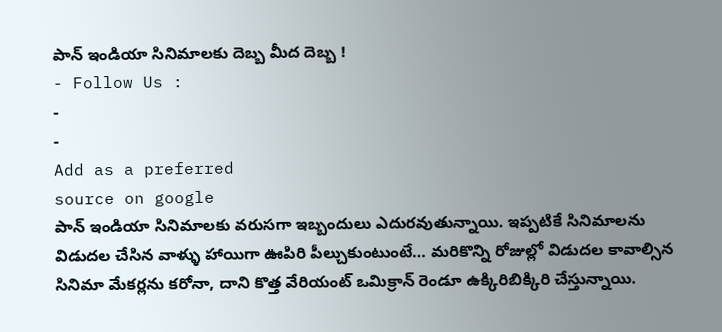పాన్ ఇండియా సినిమాలకు దెబ్బ మీద దెబ్బ !
- Follow Us :
-
-
Add as a preferred
source on google
పాన్ ఇండియా సినిమాలకు వరుసగా ఇబ్బందులు ఎదురవుతున్నాయి. ఇప్పటికే సినిమాలను విడుదల చేసిన వాళ్ళు హాయిగా ఊపిరి పీల్చుకుంటుంటే… మరికొన్ని రోజుల్లో విడుదల కావాల్సిన సినిమా మేకర్లను కరోనా, దాని కొత్త వేరియంట్ ఒమిక్రాన్ రెండూ ఉక్కిరిబిక్కిరి చేస్తున్నాయి.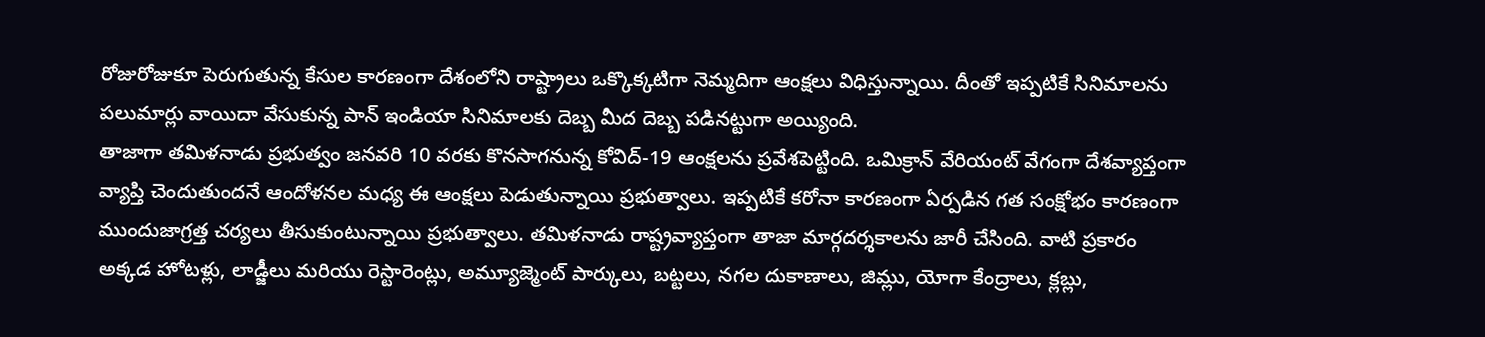రోజురోజుకూ పెరుగుతున్న కేసుల కారణంగా దేశంలోని రాష్ట్రాలు ఒక్కొక్కటిగా నెమ్మదిగా ఆంక్షలు విధిస్తున్నాయి. దీంతో ఇప్పటికే సినిమాలను పలుమార్లు వాయిదా వేసుకున్న పాన్ ఇండియా సినిమాలకు దెబ్బ మీద దెబ్బ పడినట్టుగా అయ్యింది.
తాజాగా తమిళనాడు ప్రభుత్వం జనవరి 10 వరకు కొనసాగనున్న కోవిద్-19 ఆంక్షలను ప్రవేశపెట్టింది. ఒమిక్రాన్ వేరియంట్ వేగంగా దేశవ్యాప్తంగా వ్యాప్తి చెందుతుందనే ఆందోళనల మధ్య ఈ ఆంక్షలు పెడుతున్నాయి ప్రభుత్వాలు. ఇప్పటికే కరోనా కారణంగా ఏర్పడిన గత సంక్షోభం కారణంగా ముందుజాగ్రత్త చర్యలు తీసుకుంటున్నాయి ప్రభుత్వాలు. తమిళనాడు రాష్ట్రవ్యాప్తంగా తాజా మార్గదర్శకాలను జారీ చేసింది. వాటి ప్రకారం అక్కడ హోటళ్లు, లాడ్జీలు మరియు రెస్టారెంట్లు, అమ్యూజ్మెంట్ పార్కులు, బట్టలు, నగల దుకాణాలు, జిమ్లు, యోగా కేంద్రాలు, క్లబ్లు,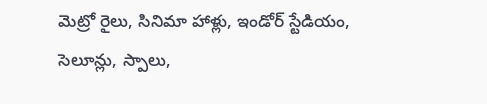మెట్రో రైలు, సినిమా హాళ్లు, ఇండోర్ స్టేడియం, సెలూన్లు, స్పాలు,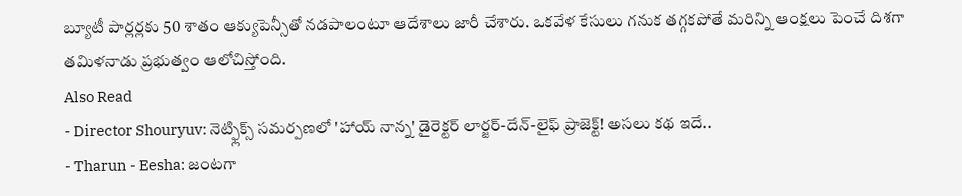బ్యూటీ పార్లర్లకు 50 శాతం ఆక్యుపెన్సీతో నడపాలంటూ ఆదేశాలు జారీ చేశారు. ఒకవేళ కేసులు గనుక తగ్గకపోతే మరిన్ని ఆంక్షలు పెంచే దిశగా తమిళనాడు ప్రభుత్వం ఆలోచిస్తోంది.
Also Read
- Director Shouryuv: నెట్ఫ్లిక్స్ సమర్పణలో 'హాయ్ నాన్న' డైరెక్టర్ లార్జర్-దేన్-లైఫ్ ప్రాజెక్ట్! అసలు కథ ఇదే..
- Tharun - Eesha: జంటగా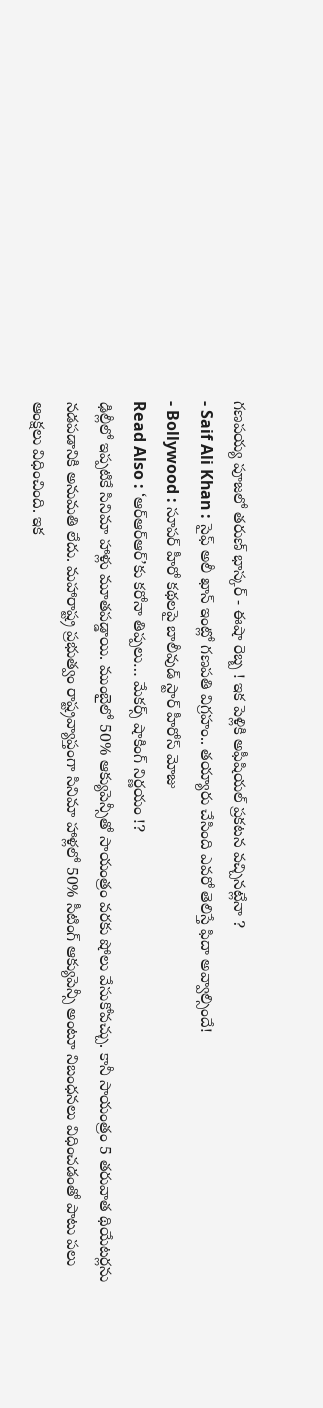గణపయ్య పూజలో తరుణ్ భాస్కర్ - ఈషా రెబ్బ ! ఇక పెళ్లికి అఫీషియల్ ప్రకటన వచ్చినట్లేనా ?
- Saif Ali Khan : సైఫ్ అలీ ఖాన్ ఇంట్లో గణపతి విగ్రహం.. తయ్యారు చేసింది ఎవరో తెలిస్తే ఫిదా అవ్వాల్సిందే!
- Bollywood : సూపర్ హీరో కథలపై బాలీవుడ్ స్టార్ హీరోస్ మోజు
Read Also : ‘ఆర్ఆర్ఆర్’కు కరోనా తిప్పలు… మేకర్స్ షాకింగ్ నిర్ణయం !?
ఢిల్లీలో ఇప్పటికే సినిమా హాళ్లు మూతపడ్డాయి. ముంబైలో 50% ఆక్యుపెన్సీతో సాయంత్రం వరకు షోలు వేసుకోవచ్చు. కానీ సాయంత్రం 5 తరువాత థియేటర్లను నడపడానికి అనుమతి లేదు. మహారాష్ట్ర ప్రభుత్వం రాష్ట్రవ్యాప్తంగా సినిమా హాళ్లలో 50% సీటింగ్ ఆక్యుపెన్సీ అంటూ నిబంధనలు విధించడంతో పాటు పలు ఆంక్షలు విధించింది. ఇక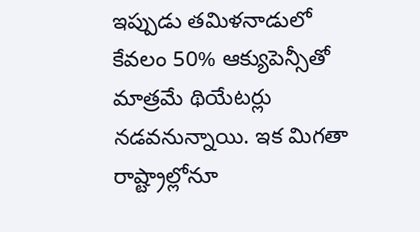ఇప్పుడు తమిళనాడులో కేవలం 50% ఆక్యుపెన్సీతో మాత్రమే థియేటర్లు నడవనున్నాయి. ఇక మిగతా రాష్ట్రాల్లోనూ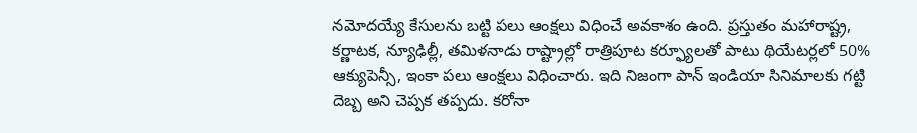నమోదయ్యే కేసులను బట్టి పలు ఆంక్షలు విధించే అవకాశం ఉంది. ప్రస్తుతం మహారాష్ట్ర, కర్ణాటక, న్యూఢిల్లీ, తమిళనాడు రాష్ట్రాల్లో రాత్రిపూట కర్ఫ్యూలతో పాటు థియేటర్లలో 50% ఆక్యుపెన్సీ, ఇంకా పలు ఆంక్షలు విధించారు. ఇది నిజంగా పాన్ ఇండియా సినిమాలకు గట్టి దెబ్బ అని చెప్పక తప్పదు. కరోనా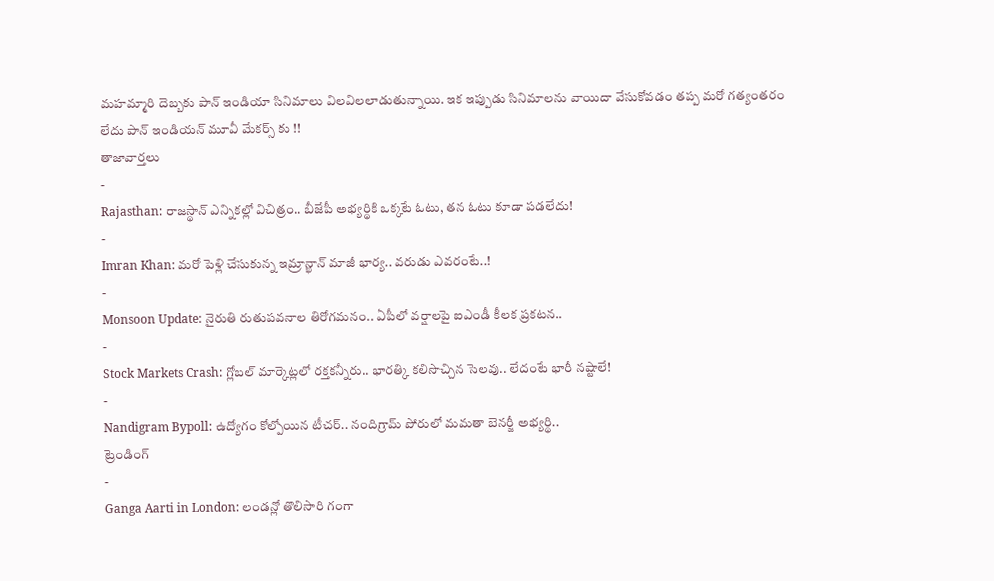మహమ్మారి దెబ్బకు పాన్ ఇండియా సినిమాలు విలవిలలాడుతున్నాయి. ఇక ఇప్పుడు సినిమాలను వాయిదా వేసుకోవడం తప్ప మరో గత్యంతరం లేదు పాన్ ఇండియన్ మూవీ మేకర్స్ కు !!
తాజావార్తలు
-
Rajasthan: రాజస్థాన్ ఎన్నికల్లో విచిత్రం.. బీజేపీ అభ్యర్థికి ఒక్కటే ఓటు, తన ఓటు కూడా పడలేదు!
-
Imran Khan: మరో పెళ్లి చేసుకున్న ఇమ్రాన్ఖాన్ మాజీ భార్య.. వరుడు ఎవరంటే..!
-
Monsoon Update: నైరుతి రుతుపవనాల తిరోగమనం.. ఏపీలో వర్షాలపై ఐఎండీ కీలక ప్రకటన..
-
Stock Markets Crash: గ్లోబల్ మార్కెట్లలో రక్తకన్నీరు.. భారత్కి కలిసొచ్చిన సెలవు.. లేదంటే భారీ నష్టాలే!
-
Nandigram Bypoll: ఉద్యోగం కోల్పోయిన టీచర్.. నందిగ్రామ్ పోరులో మమతా బెనర్జీ అభ్యర్థి..
ట్రెండింగ్
-
Ganga Aarti in London: లండన్లో తొలిసారి గంగా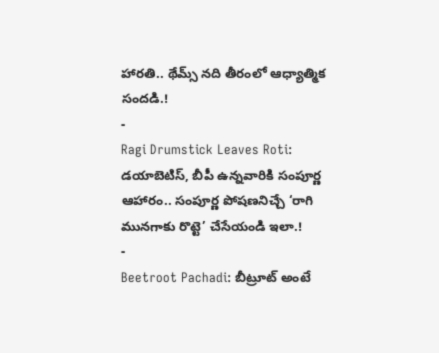హారతి.. థేమ్స్ నది తీరంలో ఆధ్యాత్మిక సందడి.!
-
Ragi Drumstick Leaves Roti: డయాబెటిస్, బీపీ ఉన్నవారికి సంపూర్ణ ఆహారం.. సంపూర్ణ పోషణనిచ్చే ‘రాగి మునగాకు రొట్టె’ చేసేయండి ఇలా.!
-
Beetroot Pachadi: బీట్రూట్ అంటే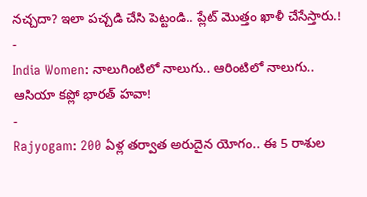నచ్చదా? ఇలా పచ్చడి చేసి పెట్టండి.. ప్లేట్ మొత్తం ఖాళీ చేసేస్తారు.!
-
India Women: నాలుగింటిలో నాలుగు.. ఆరింటిలో నాలుగు.. ఆసియా కప్లో భారత్ హవా!
-
Rajyogam: 200 ఏళ్ల తర్వాత అరుదైన యోగం.. ఈ 5 రాశుల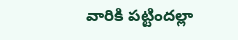వారికి పట్టిందల్లా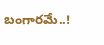బంగారమే..!